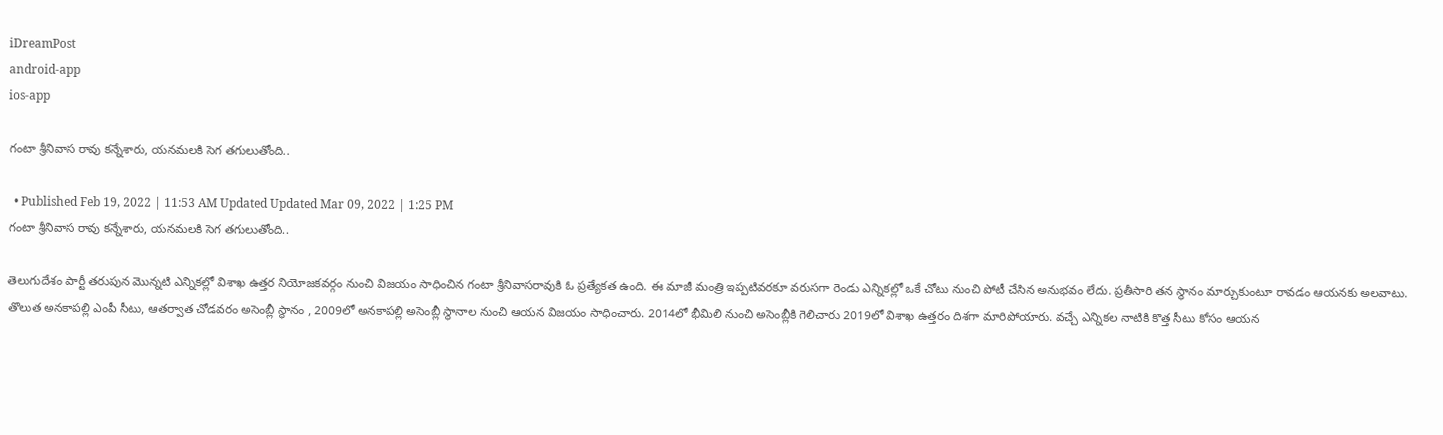iDreamPost
android-app
ios-app

గంటా శ్రీనివాస రావు కన్నేశారు, యనమలకి సెగ తగులుతోంది..

  • Published Feb 19, 2022 | 11:53 AM Updated Updated Mar 09, 2022 | 1:25 PM
గంటా శ్రీనివాస రావు కన్నేశారు, యనమలకి సెగ తగులుతోంది..

తెలుగుదేశం పార్టీ తరుపున మొన్నటి ఎన్నికల్లో విశాఖ ఉత్తర నియోజకవర్గం నుంచి విజయం సాధించిన గంటా శ్రీనివాసరావుకి ఓ ప్రత్యేకత ఉంది. ఈ మాజీ మంత్రి ఇప్పటివరకూ వరుసగా రెండు ఎన్నికల్లో ఒకే చోటు నుంచి పోటీ చేసిన అనుభవం లేదు. ప్రతీసారి తన స్థానం మార్చుకుంటూ రావడం ఆయనకు అలవాటు. తొలుత అనకాపల్లి ఎంపీ సీటు, ఆతర్వాత చోడవరం అసెంబ్లీ స్థానం , 2009లో అనకాపల్లి అసెంబ్లీ స్థానాల నుంచి ఆయన విజయం సాధించారు. 2014లో భీమిలి నుంచి అసెంబ్లీకి గెలిచారు 2019లో విశాఖ ఉత్తరం దిశగా మారిపోయారు. వచ్చే ఎన్నికల నాటికి కొత్త సీటు కోసం ఆయన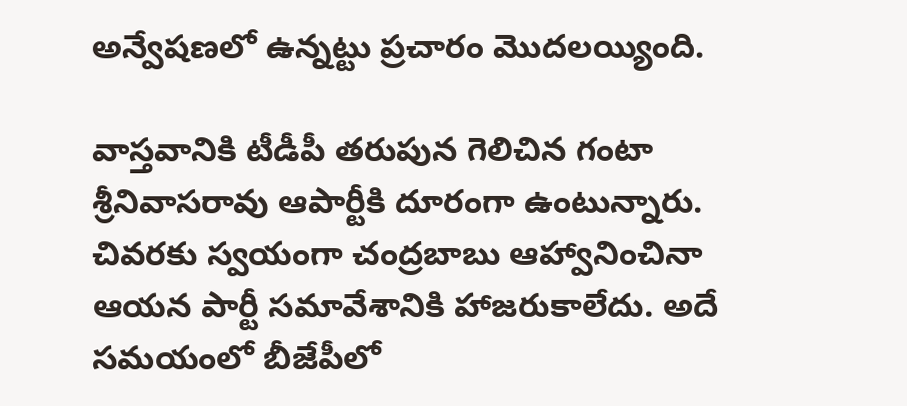అన్వేషణలో ఉన్నట్టు ప్రచారం మొదలయ్యింది.

వాస్తవానికి టీడీపీ తరుపున గెలిచిన గంటా శ్రీనివాసరావు ఆపార్టీకి దూరంగా ఉంటున్నారు. చివరకు స్వయంగా చంద్రబాబు ఆహ్వానించినా ఆయన పార్టీ సమావేశానికి హాజరుకాలేదు. అదే సమయంలో బీజేపీలో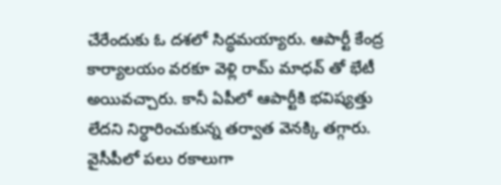చేరేందుకు ఓ దశలో సిద్ధమయ్యారు. ఆపార్టీ కేంద్ర కార్యాలయం వరకూ వెళ్లి రామ్ మాధవ్ తో భేటీ అయివచ్చారు. కానీ ఏపీలో ఆపార్టీకి భవిష్యత్తు లేదని నిర్ధారించుకున్న తర్వాత వెనక్కి తగ్గారు. వైసీపీలో పలు రకాలుగా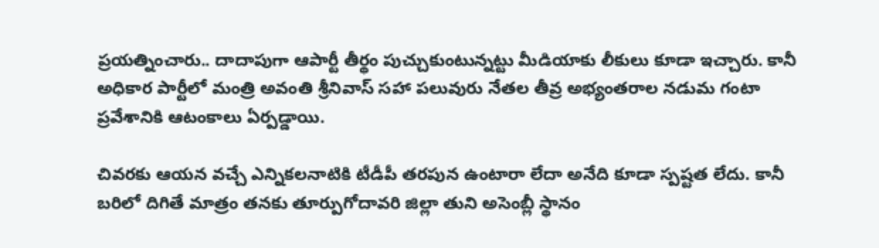ప్రయత్నించారు.. దాదాపుగా ఆపార్టీ తీర్థం పుచ్చుకుంటున్నట్టు మీడియాకు లీకులు కూడా ఇచ్చారు. కానీ అధికార పార్టీలో మంత్రి అవంతి శ్రీనివాస్ సహా పలువురు నేతల తీవ్ర అభ్యంతరాల నడుమ గంటా ప్రవేశానికి ఆటంకాలు ఏర్పడ్డాయి.

చివరకు ఆయన వచ్చే ఎన్నికలనాటికి టీడీపీ తరపున ఉంటారా లేదా అనేది కూడా స్పష్టత లేదు. కానీ బరిలో దిగితే మాత్రం తనకు తూర్పుగోదావరి జిల్లా తుని అసెంబ్లీ స్థానం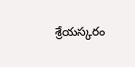శ్రేయస్కరం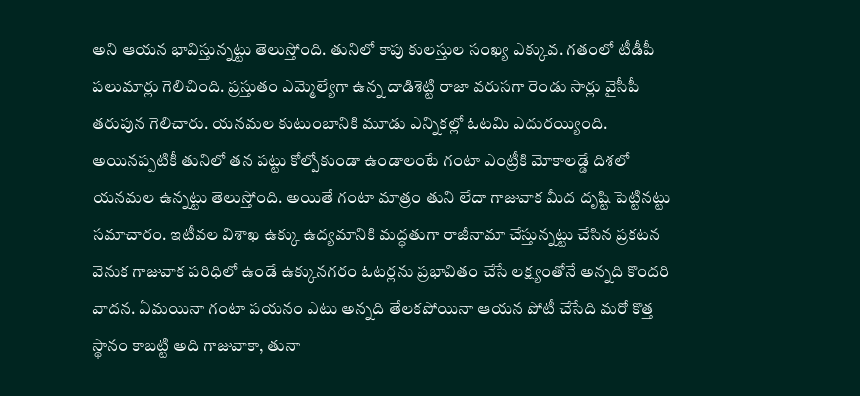అని ఆయన భావిస్తున్నట్టు తెలుస్తోంది. తునిలో కాపు కులస్తుల సంఖ్య ఎక్కువ. గతంలో టీడీపీ పలుమార్లు గెలిచింది. ప్రస్తుతం ఎమ్మెల్యేగా ఉన్న దాడిశెట్టి రాజా వరుసగా రెండు సార్లు వైసీపీ తరుపున గెలిచారు. యనమల కుటుంబానికి మూడు ఎన్నికల్లో ఓటమి ఎదురయ్యింది. అయినప్పటికీ తునిలో తన పట్టు కోల్పోకుండా ఉండాలంటే గంటా ఎంట్రీకి మోకాలడ్డే దిశలో యనమల ఉన్నట్టు తెలుస్తోంది. అయితే గంటా మాత్రం తుని లేదా గాజువాక మీద దృష్టి పెట్టినట్టు సమాచారం. ఇటీవల విశాఖ ఉక్కు ఉద్యమానికి మద్ధతుగా రాజీనామా చేస్తున్నట్టు చేసిన ప్రకటన వెనుక గాజువాక పరిధిలో ఉండే ఉక్కునగరం ఓటర్లను ప్రభావితం చేసే లక్ష్యంతోనే అన్నది కొందరి వాదన. ఏమయినా గంటా పయనం ఎటు అన్నది తేలకపోయినా ఆయన పోటీ చేసేది మరో కొత్త స్థానం కాబట్టి అది గాజువాకా, తునా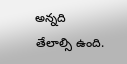అన్నది తేలాల్సి ఉంది.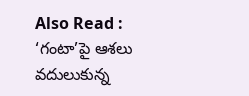Also Read : ‘గంటా’పై ఆశలు వదులుకున్న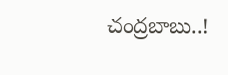చంద్రబాబు..!